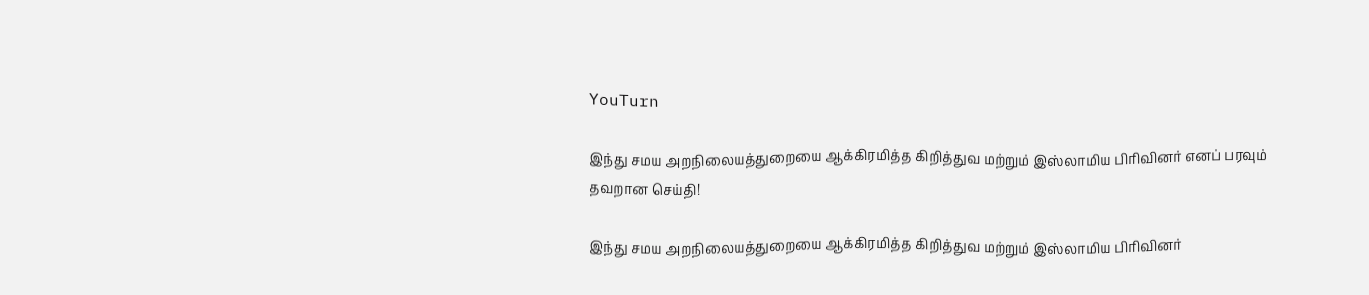YouTurn

இந்து சமய அறநிலையத்துறையை ஆக்கிரமித்த கிறித்துவ மற்றும் இஸ்லாமிய பிரிவினர் எனப் பரவும் தவறான செய்தி!

இந்து சமய அறநிலையத்துறையை ஆக்கிரமித்த கிறித்துவ மற்றும் இஸ்லாமிய பிரிவினர்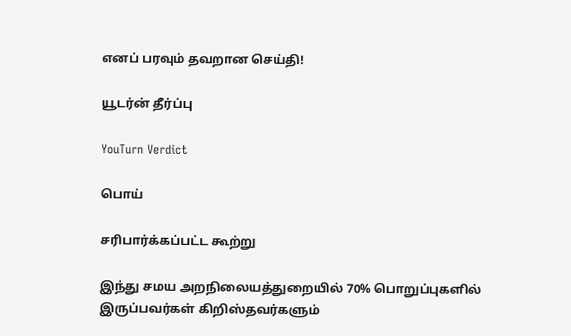எனப் பரவும் தவறான செய்தி!

யூடர்ன் தீர்ப்பு

YouTurn Verdict

பொய்

சரிபார்க்கப்பட்ட கூற்று

இந்து சமய அறநிலையத்துறையில் 70% பொறுப்புகளில் இருப்பவர்கள் கிறிஸ்தவர்களும்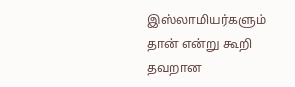இஸ்லாமியர்களும் தான் என்று கூறி தவறான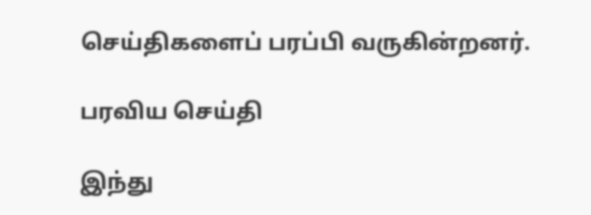செய்திகளைப் பரப்பி வருகின்றனர்.

பரவிய செய்தி

இந்து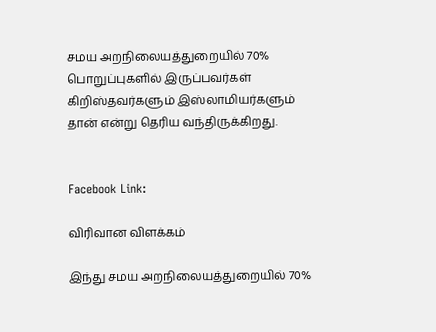சமய அறநிலையத்துறையில் 70% பொறுப்புகளில் இருப்பவர்கள் கிறிஸ்தவர்களும் இஸ்லாமியர்களும் தான் என்று தெரிய வந்திருக்கிறது.


Facebook Link:

விரிவான விளக்கம்

இந்து சமய அறநிலையத்துறையில் 70%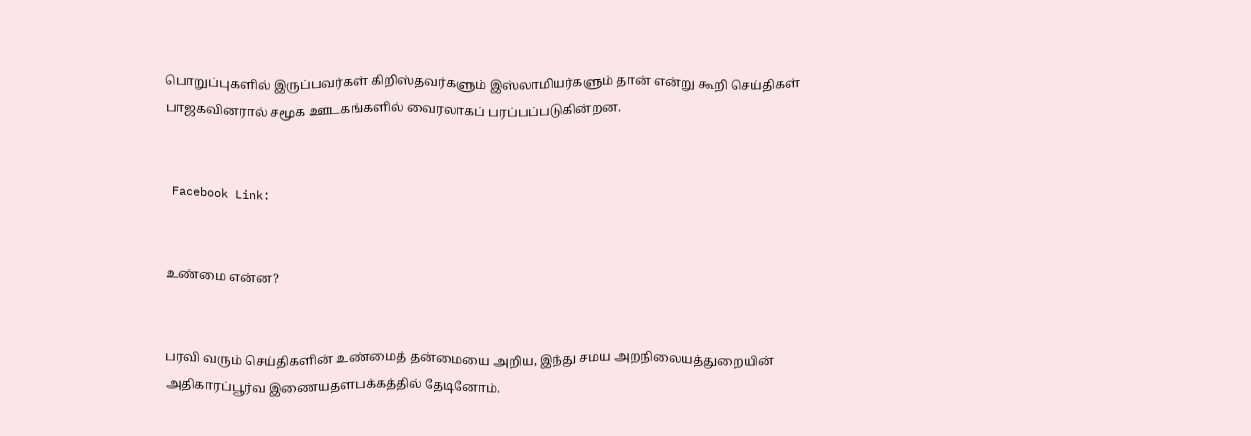பொறுப்புகளில் இருப்பவர்கள் கிறிஸ்தவர்களும் இஸ்லாமியர்களும் தான் என்று கூறி செய்திகள் பாஜகவினரால் சமூக ஊடகங்களில் வைரலாகப் பரப்பப்படுகின்றன.


 Facebook Link:


உண்மை என்ன?


பரவி வரும் செய்திகளின் உண்மைத் தன்மையை அறிய, இந்து சமய அறநிலையத்துறையின் அதிகாரப்பூர்வ இணையதளபக்கத்தில் தேடினோம்.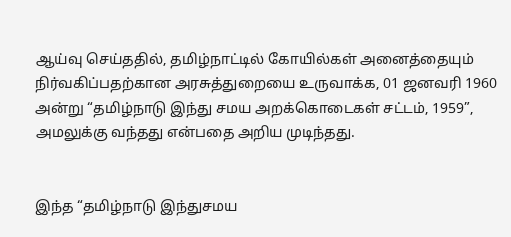ஆய்வு செய்ததில், தமிழ்நாட்டில் கோயில்கள் அனைத்தையும் நிர்வகிப்பதற்கான அரசுத்துறையை உருவாக்க, 01 ஜனவரி 1960 அன்று “தமிழ்நாடு இந்து சமய அறக்கொடைகள் சட்டம், 1959”, அமலுக்கு வந்தது என்பதை அறிய முடிந்தது.


இந்த “தமிழ்நாடு இந்துசமய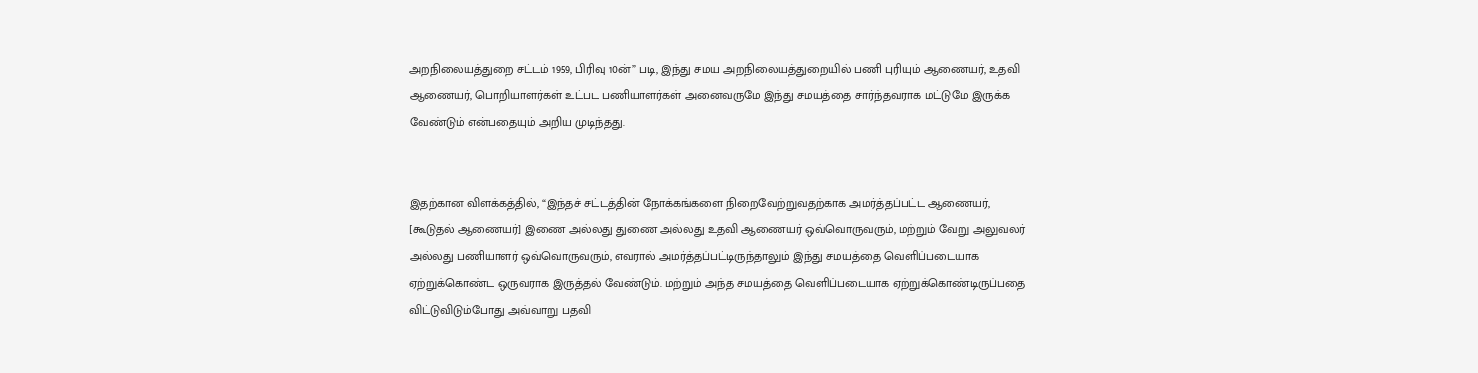அறநிலையத்துறை சட்டம் 1959, பிரிவு 10ன்” படி, இந்து சமய அறநிலையத்துறையில் பணி புரியும் ஆணையர், உதவி ஆணையர், பொறியாளர்கள் உட்பட பணியாளர்கள் அனைவருமே இந்து சமயத்தை சார்ந்தவராக மட்டுமே இருக்க வேண்டும் என்பதையும் அறிய முடிந்தது.


இதற்கான விளக்கத்தில், “இந்தச் சட்டத்தின் நோக்கங்களை நிறைவேற்றுவதற்காக அமர்த்தப்பட்ட ஆணையர், [கூடுதல் ஆணையர்] இணை அல்லது துணை அல்லது உதவி ஆணையர் ஒவ்வொருவரும், மற்றும் வேறு அலுவலர் அல்லது பணியாளர் ஒவ்வொருவரும், எவரால் அமர்த்தப்பட்டிருந்தாலும் இந்து சமயத்தை வெளிப்படையாக ஏற்றுக்கொண்ட ஒருவராக இருத்தல் வேண்டும். மற்றும் அந்த சமயத்தை வெளிப்படையாக ஏற்றுக்கொண்டிருப்பதை விட்டுவிடும்போது அவ்வாறு பதவி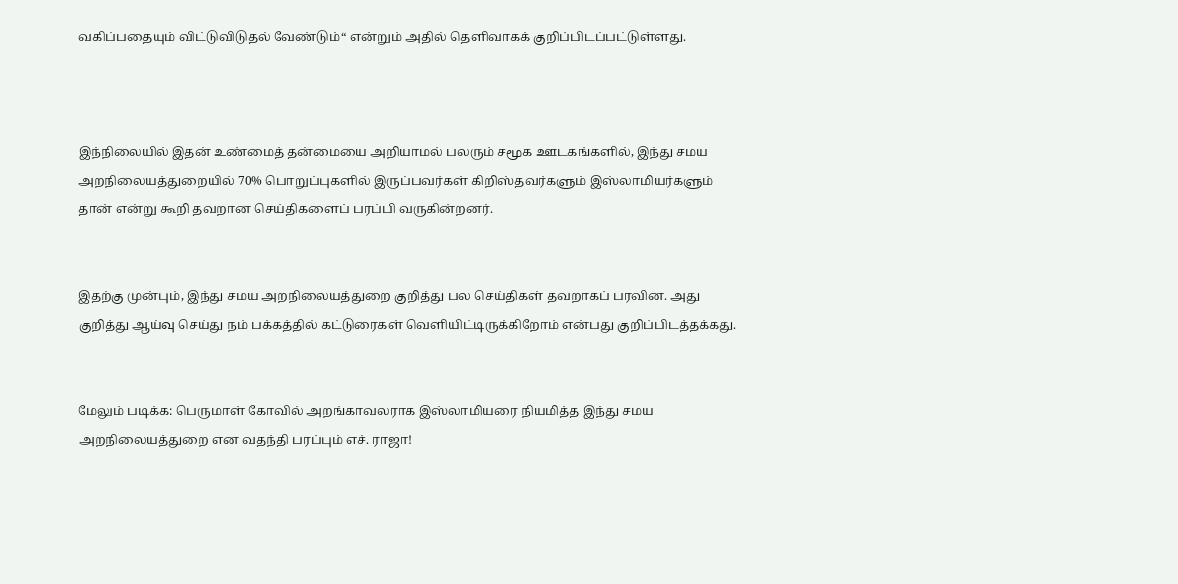வகிப்பதையும் விட்டுவிடுதல் வேண்டும்“ என்றும் அதில் தெளிவாகக் குறிப்பிடப்பட்டுள்ளது.



இந்நிலையில் இதன் உண்மைத் தன்மையை அறியாமல் பலரும் சமூக ஊடகங்களில், இந்து சமய அறநிலையத்துறையில் 70% பொறுப்புகளில் இருப்பவர்கள் கிறிஸ்தவர்களும் இஸ்லாமியர்களும் தான் என்று கூறி தவறான செய்திகளைப் பரப்பி வருகின்றனர்.


இதற்கு முன்பும், இந்து சமய அறநிலையத்துறை குறித்து பல செய்திகள் தவறாகப் பரவின. அது குறித்து ஆய்வு செய்து நம் பக்கத்தில் கட்டுரைகள் வெளியிட்டிருக்கிறோம் என்பது குறிப்பிடத்தக்கது.


மேலும் படிக்க: பெருமாள் கோவில் அறங்காவலராக இஸ்லாமியரை நியமித்த இந்து சமய அறநிலையத்துறை என வதந்தி பரப்பும் எச். ராஜா!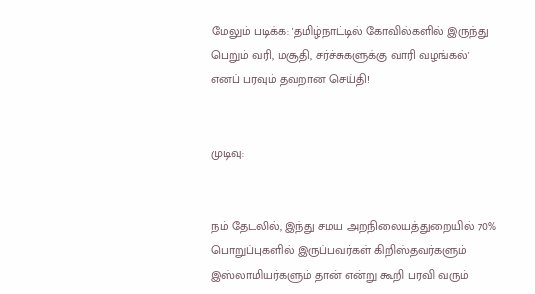மேலும் படிக்க: 'தமிழ்நாட்டில் கோவில்களில் இருந்து பெறும் வரி, மசூதி, சர்ச்சுகளுக்கு வாரி வழங்கல்' எனப் பரவும் தவறான செய்தி!


முடிவு:


நம் தேடலில், இந்து சமய அறநிலையத்துறையில் 70% பொறுப்புகளில் இருப்பவர்கள் கிறிஸ்தவர்களும் இஸ்லாமியர்களும் தான் என்று கூறி பரவி வரும்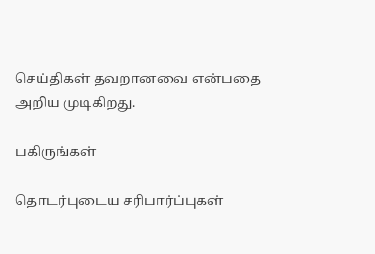செய்திகள் தவறானவை என்பதை அறிய முடிகிறது.

பகிருங்கள்

தொடர்புடைய சரிபார்ப்புகள்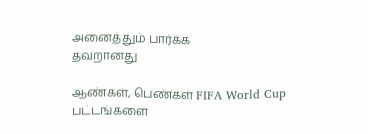அனைத்தும் பார்க்க
தவறானது

ஆண்கள், பெண்கள் FIFA World Cup பட்டங்களை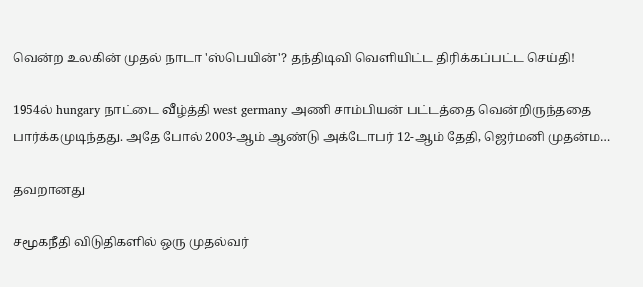வென்ற உலகின் முதல் நாடா 'ஸ்பெயின்'? தந்திடிவி வெளியிட்ட திரிக்கப்பட்ட செய்தி!

1954ல் hungary நாட்டை வீழ்த்தி west germany அணி சாம்பியன் பட்டத்தை வென்றிருந்ததை பார்க்கமுடிந்தது. அதே போல் 2003-ஆம் ஆண்டு அக்டோபர் 12-ஆம் தேதி, ஜெர்மனி முதன்ம…

தவறானது

சமூகநீதி விடுதிகளில் ஒரு முதல்வர்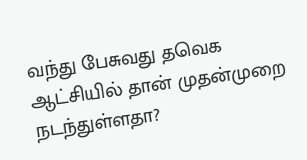வந்து பேசுவது தவெக ஆட்சியில் தான் முதன்முறை நடந்துள்ளதா?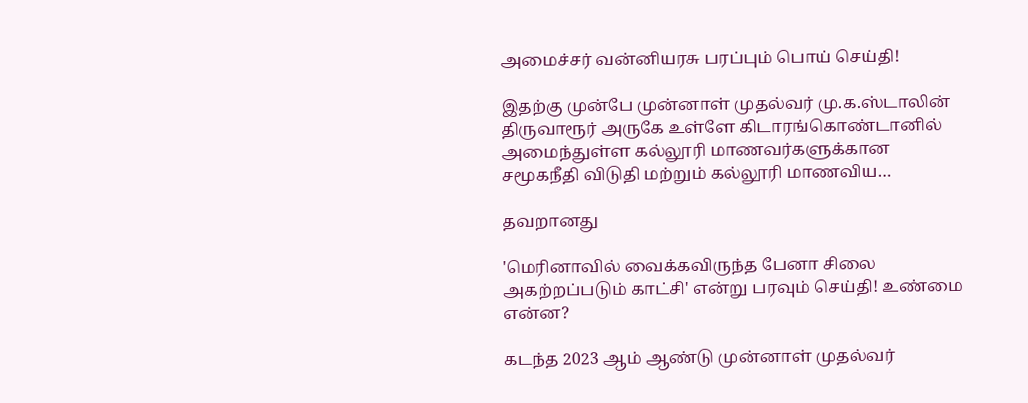அமைச்சர் வன்னியரசு பரப்பும் பொய் செய்தி!

இதற்கு முன்பே முன்னாள் முதல்வர் மு.க.ஸ்டாலின் திருவாரூர் அருகே உள்ளே கிடாரங்கொண்டானில் அமைந்துள்ள கல்லூரி மாணவர்களுக்கான சமூகநீதி விடுதி மற்றும் கல்லூரி மாணவிய…

தவறானது

'மெரினாவில் வைக்கவிருந்த பேனா சிலை அகற்றப்படும் காட்சி' என்று பரவும் செய்தி! உண்மை என்ன?

கடந்த 2023 ஆம் ஆண்டு முன்னாள் முதல்வர்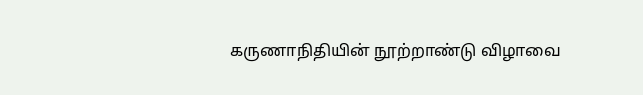கருணாநிதியின் நூற்றாண்டு விழாவை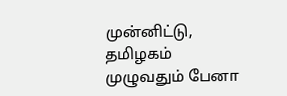முன்னிட்டு, தமிழகம் முழுவதும் பேனா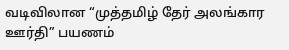வடிவிலான “முத்தமிழ் தேர் அலங்கார ஊர்தி” பயணம்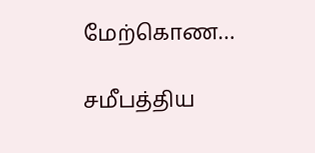மேற்கொண…

சமீபத்திய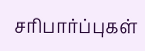சரிபார்ப்புகள்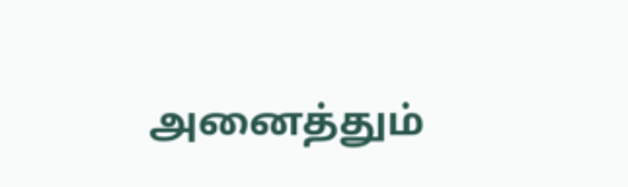அனைத்தும்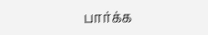பார்க்க